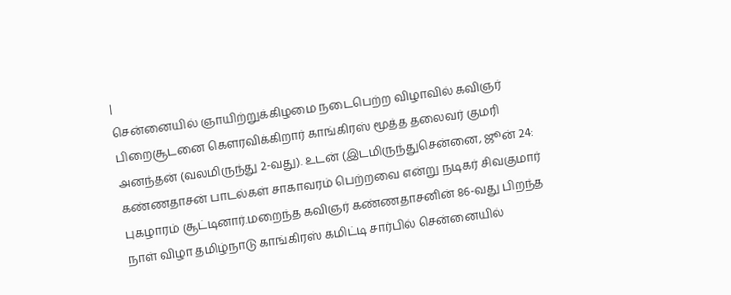|
சென்னையில் ஞாயிற்றுக்கிழமை நடைபெற்ற விழாவில் கவிஞர் பிறைசூடனை கெளரவிக்கிறார் காங்கிரஸ் மூத்த தலைவர் குமரி அனந்தன் (வலமிருந்து 2-வது). உடன் (இடமிருந்துசென்னை, ஜூன் 24: கண்ணதாசன் பாடல்கள் சாகாவரம் பெற்றவை என்று நடிகர் சிவகுமார் புகழாரம் சூட்டினார்.மறைந்த கவிஞர் கண்ணதாசனின் 86-வது பிறந்த நாள் விழா தமிழ்நாடு காங்கிரஸ் கமிட்டி சார்பில் சென்னையில்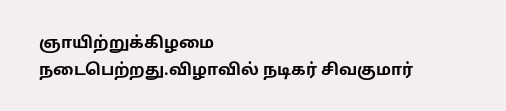ஞாயிற்றுக்கிழமை நடைபெற்றது.விழாவில் நடிகர் சிவகுமார்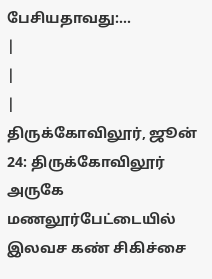பேசியதாவது:...
|
|
|
திருக்கோவிலூர், ஜூன் 24: திருக்கோவிலூர் அருகே மணலூர்பேட்டையில் இலவச கண் சிகிச்சை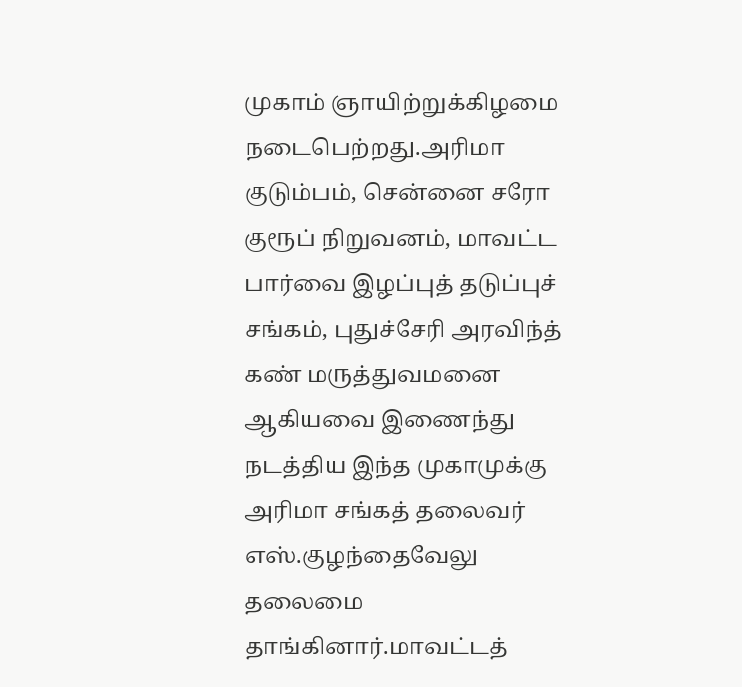முகாம் ஞாயிற்றுக்கிழமை நடைபெற்றது.அரிமா குடும்பம், சென்னை சரோ குரூப் நிறுவனம், மாவட்ட பார்வை இழப்புத் தடுப்புச் சங்கம், புதுச்சேரி அரவிந்த் கண் மருத்துவமனை ஆகியவை இணைந்து நடத்திய இந்த முகாமுக்கு அரிமா சங்கத் தலைவர் எஸ்.குழந்தைவேலு தலைமை தாங்கினார்.மாவட்டத்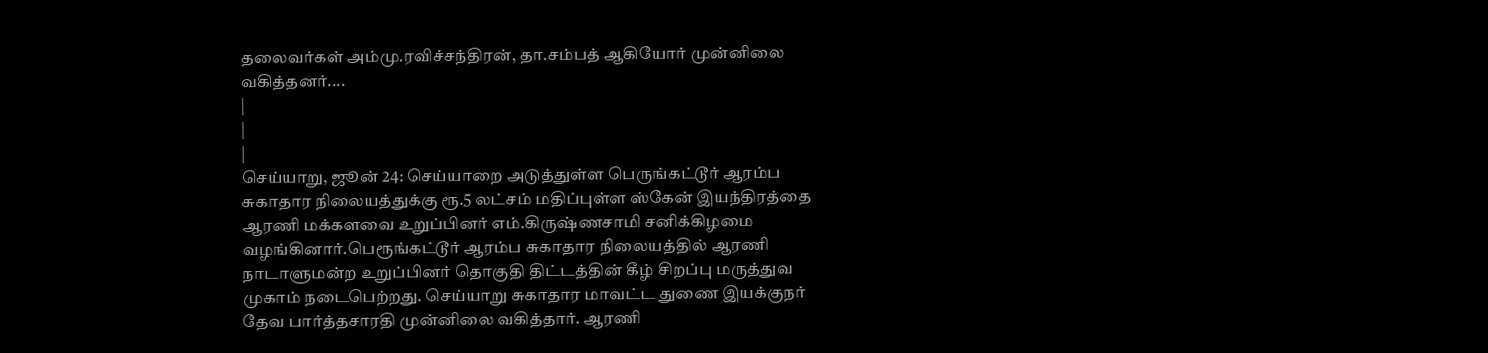தலைவர்கள் அம்மு.ரவிச்சந்திரன், தா.சம்பத் ஆகியோர் முன்னிலை வகித்தனர்....
|
|
|
செய்யாறு, ஜூன் 24: செய்யாறை அடுத்துள்ள பெருங்கட்டூர் ஆரம்ப சுகாதார நிலையத்துக்கு ரூ.5 லட்சம் மதிப்புள்ள ஸ்கேன் இயந்திரத்தை ஆரணி மக்களவை உறுப்பினர் எம்.கிருஷ்ணசாமி சனிக்கிழமை வழங்கினார்.பெரூங்கட்டூர் ஆரம்ப சுகாதார நிலையத்தில் ஆரணி நாடாளுமன்ற உறுப்பினர் தொகுதி திட்டத்தின் கீழ் சிறப்பு மருத்துவ முகாம் நடைபெற்றது. செய்யாறு சுகாதார மாவட்ட துணை இயக்குநர் தேவ பார்த்தசாரதி முன்னிலை வகித்தார். ஆரணி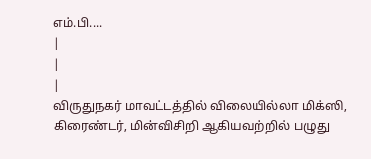எம்.பி....
|
|
|
விருதுநகர் மாவட்டத்தில் விலையில்லா மிக்ஸி, கிரைண்டர், மின்விசிறி ஆகியவற்றில் பழுது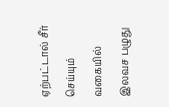ஏற்பட்டால் சீர் செய்யும் வகையில் இலவச பழுது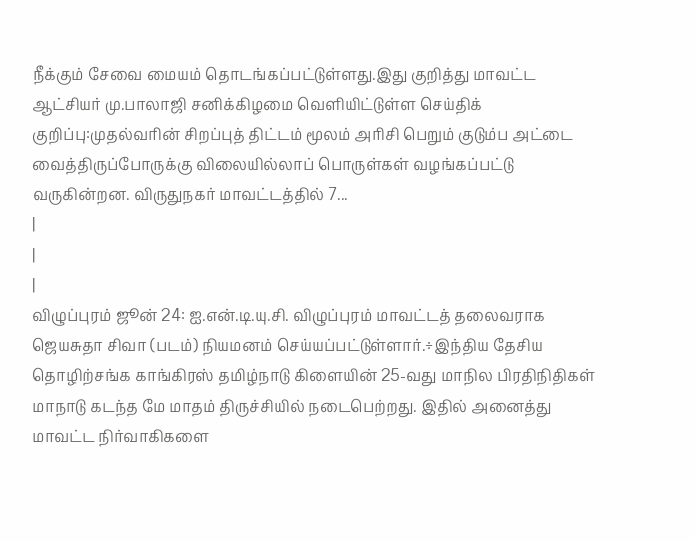நீக்கும் சேவை மையம் தொடங்கப்பட்டுள்ளது.இது குறித்து மாவட்ட ஆட்சியர் மு.பாலாஜி சனிக்கிழமை வெளியிட்டுள்ள செய்திக் குறிப்பு:முதல்வரின் சிறப்புத் திட்டம் மூலம் அரிசி பெறும் குடும்ப அட்டை வைத்திருப்போருக்கு விலையில்லாப் பொருள்கள் வழங்கப்பட்டு வருகின்றன. விருதுநகர் மாவட்டத்தில் 7...
|
|
|
விழுப்புரம் ஜூன் 24: ஐ.என்.டி.யு.சி. விழுப்புரம் மாவட்டத் தலைவராக ஜெயசுதா சிவா (படம்) நியமனம் செய்யப்பட்டுள்ளார்.÷இந்திய தேசிய தொழிற்சங்க காங்கிரஸ் தமிழ்நாடு கிளையின் 25-வது மாநில பிரதிநிதிகள் மாநாடு கடந்த மே மாதம் திருச்சியில் நடைபெற்றது. இதில் அனைத்து மாவட்ட நிர்வாகிகளை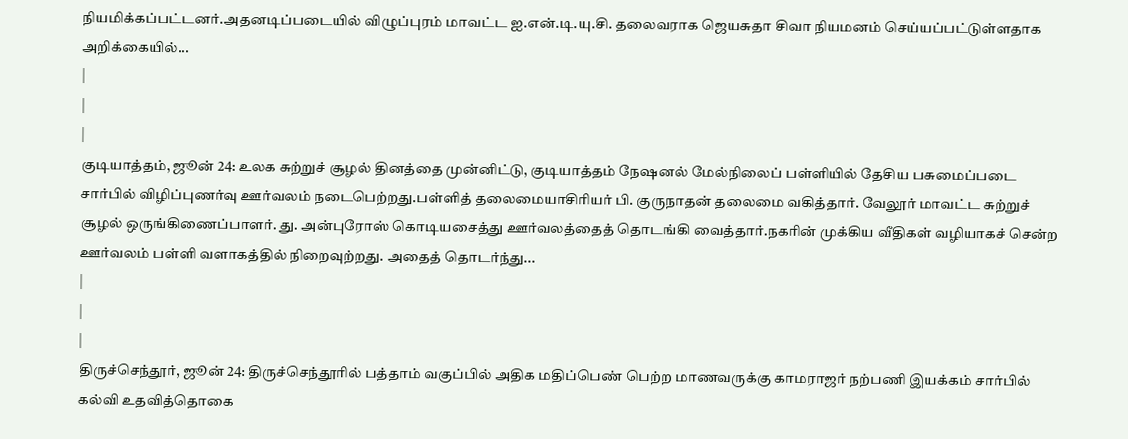நியமிக்கப்பட்டனர்.அதனடிப்படையில் விழுப்புரம் மாவட்ட ஐ.என்.டி.யு.சி. தலைவராக ஜெயசுதா சிவா நியமனம் செய்யப்பட்டுள்ளதாக அறிக்கையில்...
|
|
|
குடியாத்தம், ஜூன் 24: உலக சுற்றுச் சூழல் தினத்தை முன்னிட்டு, குடியாத்தம் நேஷனல் மேல்நிலைப் பள்ளியில் தேசிய பசுமைப்படை சார்பில் விழிப்புணர்வு ஊர்வலம் நடைபெற்றது.பள்ளித் தலைமையாசிரியர் பி. குருநாதன் தலைமை வகித்தார். வேலூர் மாவட்ட சுற்றுச் சூழல் ஒருங்கிணைப்பாளர். து. அன்புரோஸ் கொடியசைத்து ஊர்வலத்தைத் தொடங்கி வைத்தார்.நகரின் முக்கிய வீதிகள் வழியாகச் சென்ற ஊர்வலம் பள்ளி வளாகத்தில் நிறைவுற்றது. அதைத் தொடர்ந்து...
|
|
|
திருச்செந்தூர், ஜூன் 24: திருச்செந்தூரில் பத்தாம் வகுப்பில் அதிக மதிப்பெண் பெற்ற மாணவருக்கு காமராஜர் நற்பணி இயக்கம் சார்பில் கல்வி உதவித்தொகை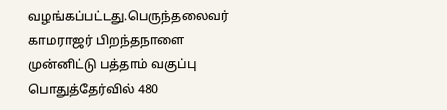வழங்கப்பட்டது.பெருந்தலைவர் காமராஜர் பிறந்தநாளை முன்னிட்டு பத்தாம் வகுப்பு பொதுத்தேர்வில் 480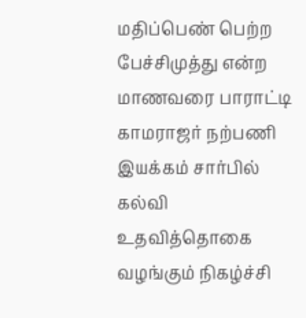மதிப்பெண் பெற்ற பேச்சிமுத்து என்ற மாணவரை பாராட்டி காமராஜர் நற்பணி இயக்கம் சார்பில் கல்வி உதவித்தொகை வழங்கும் நிகழ்ச்சி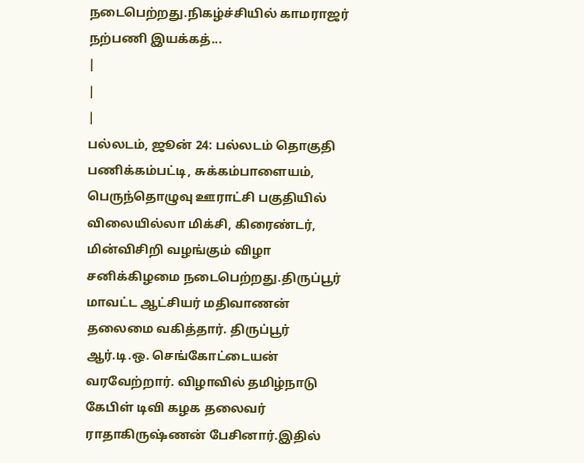நடைபெற்றது.நிகழ்ச்சியில் காமராஜர் நற்பணி இயக்கத்...
|
|
|
பல்லடம், ஜூன் 24: பல்லடம் தொகுதி பணிக்கம்பட்டி, சுக்கம்பாளையம், பெருந்தொழுவு ஊராட்சி பகுதியில் விலையில்லா மிக்சி, கிரைண்டர், மின்விசிறி வழங்கும் விழா சனிக்கிழமை நடைபெற்றது.திருப்பூர் மாவட்ட ஆட்சியர் மதிவாணன் தலைமை வகித்தார். திருப்பூர் ஆர்.டி.ஒ. செங்கோட்டையன் வரவேற்றார். விழாவில் தமிழ்நாடு கேபிள் டிவி கழக தலைவர் ராதாகிருஷ்ணன் பேசினார்.இதில்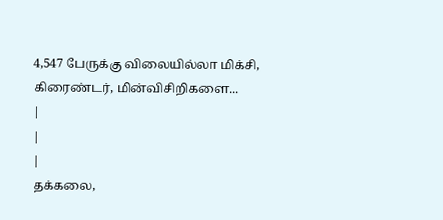4,547 பேருக்கு விலையில்லா மிக்சி, கிரைண்டர், மின்விசிறிகளை...
|
|
|
தக்கலை,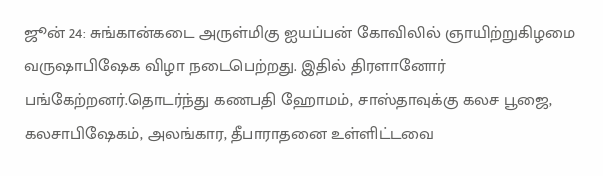ஜூன் 24: சுங்கான்கடை அருள்மிகு ஐயப்பன் கோவிலில் ஞாயிற்றுகிழமை வருஷாபிஷேக விழா நடைபெற்றது. இதில் திரளானோர் பங்கேற்றனர்.தொடர்ந்து கணபதி ஹோமம், சாஸ்தாவுக்கு கலச பூஜை, கலசாபிஷேகம், அலங்கார, தீபாராதனை உள்ளிட்டவை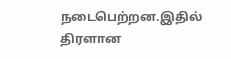நடைபெற்றன.இதில் திரளான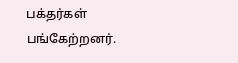பக்தர்கள் பங்கேற்றனர்.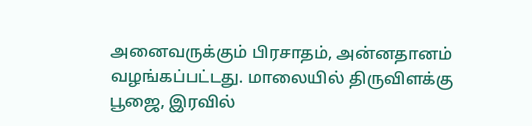அனைவருக்கும் பிரசாதம், அன்னதானம் வழங்கப்பட்டது. மாலையில் திருவிளக்கு பூஜை, இரவில்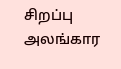சிறப்பு அலங்கார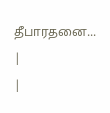தீபாரதனை...
|
|